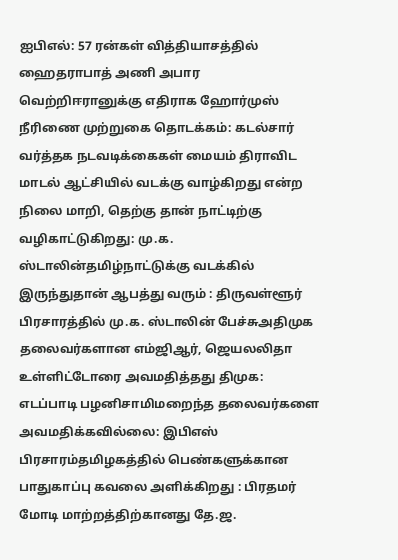ஐபிஎல்: 57 ரன்கள் வித்தியாசத்தில் ஹைதராபாத் அணி அபார வெற்றிஈரானுக்கு எதிராக ஹோர்முஸ் நீரிணை முற்றுகை தொடக்கம்: கடல்சார் வர்த்தக நடவடிக்கைகள் மையம் திராவிட மாடல் ஆட்சியில் வடக்கு வாழ்கிறது என்ற நிலை மாறி, தெற்கு தான் நாட்டிற்கு வழிகாட்டுகிறது: மு.க. ஸ்டாலின்தமிழ்நாட்டுக்கு வடக்கில் இருந்துதான் ஆபத்து வரும் : திருவள்ளூர் பிரசாரத்தில் மு.க. ஸ்டாலின் பேச்சுஅதிமுக தலைவர்களான எம்ஜிஆர், ஜெயலலிதா உள்ளிட்டோரை அவமதித்தது திமுக: எடப்பாடி பழனிசாமிமறைந்த தலைவர்களை அவமதிக்கவில்லை: இபிஎஸ் பிரசாரம்தமிழகத்தில் பெண்களுக்கான பாதுகாப்பு கவலை அளிக்கிறது : பிரதமர் மோடி மாற்றத்திற்கானது தே.ஜ.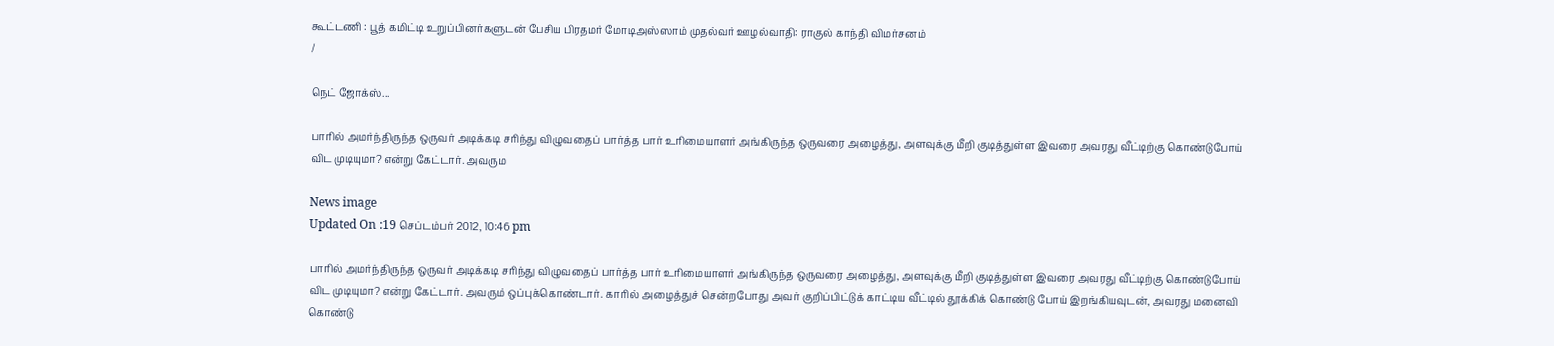கூட்டணி : பூத் கமிட்டி உறுப்பினர்களுடன் பேசிய பிரதமர் மோடிஅஸ்ஸாம் முதல்வர் ஊழல்வாதி: ராகுல் காந்தி விமர்சனம்
/

நெட் ஜோக்ஸ்...

பாரில் அமர்ந்திருந்த ஒருவர் அடிக்கடி சரிந்து விழுவதைப் பார்த்த பார் உரிமையாளர் அங்கிருந்த ஒருவரை அழைத்து, அளவுக்கு மீறி குடித்துள்ள இவரை அவரது வீட்டிற்கு கொண்டுபோய் விட முடியுமா? என்று கேட்டார். அவரும

News image
Updated On :19 செப்டம்பர் 2012, 10:46 pm

பாரில் அமர்ந்திருந்த ஒருவர் அடிக்கடி சரிந்து விழுவதைப் பார்த்த பார் உரிமையாளர் அங்கிருந்த ஒருவரை அழைத்து, அளவுக்கு மீறி குடித்துள்ள இவரை அவரது வீட்டிற்கு கொண்டுபோய் விட முடியுமா? என்று கேட்டார். அவரும் ஒப்புக்கொண்டார். காரில் அழைத்துச் சென்றபோது அவர் குறிப்பிட்டுக் காட்டிய வீட்டில் தூக்கிக் கொண்டு போய் இறங்கியவுடன், அவரது மனைவி கொண்டு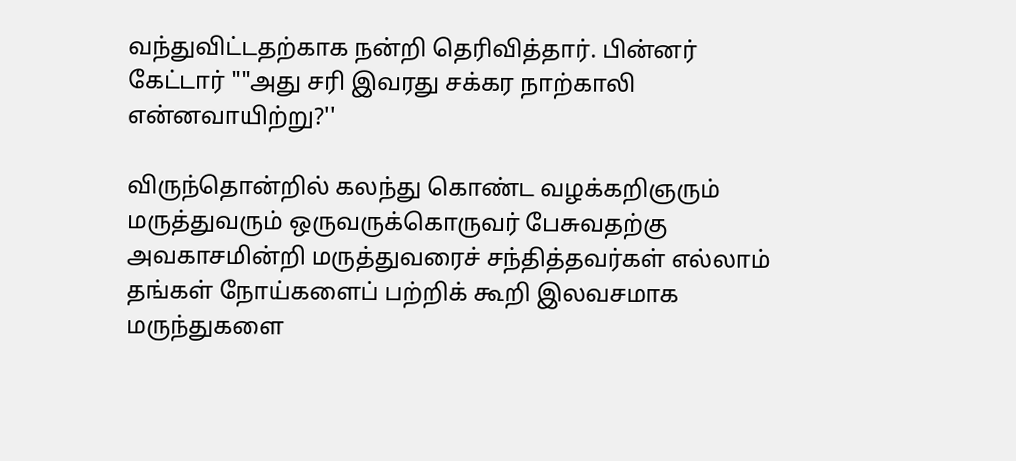வந்துவிட்டதற்காக நன்றி தெரிவித்தார். பின்னர் கேட்டார் ""அது சரி இவரது சக்கர நாற்காலி என்னவாயிற்று?''

விருந்தொன்றில் கலந்து கொண்ட வழக்கறிஞரும் மருத்துவரும் ஒருவருக்கொருவர் பேசுவதற்கு அவகாசமின்றி மருத்துவரைச் சந்தித்தவர்கள் எல்லாம் தங்கள் நோய்களைப் பற்றிக் கூறி இலவசமாக மருந்துகளை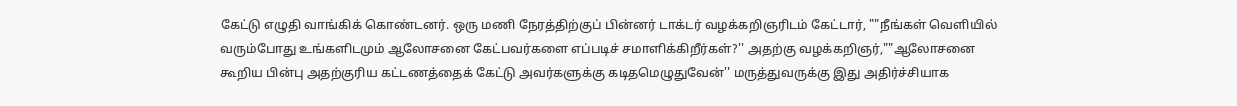கேட்டு எழுதி வாங்கிக் கொண்டனர். ஒரு மணி நேரத்திற்குப் பின்னர் டாக்டர் வழக்கறிஞரிடம் கேட்டார், ""நீங்கள் வெளியில் வரும்போது உங்களிடமும் ஆலோசனை கேட்பவர்களை எப்படிச் சமாளிக்கிறீர்கள்?'' அதற்கு வழக்கறிஞர்,""ஆலோசனை கூறிய பின்பு அதற்குரிய கட்டணத்தைக் கேட்டு அவர்களுக்கு கடிதமெழுதுவேன்'' மருத்துவருக்கு இது அதிர்ச்சியாக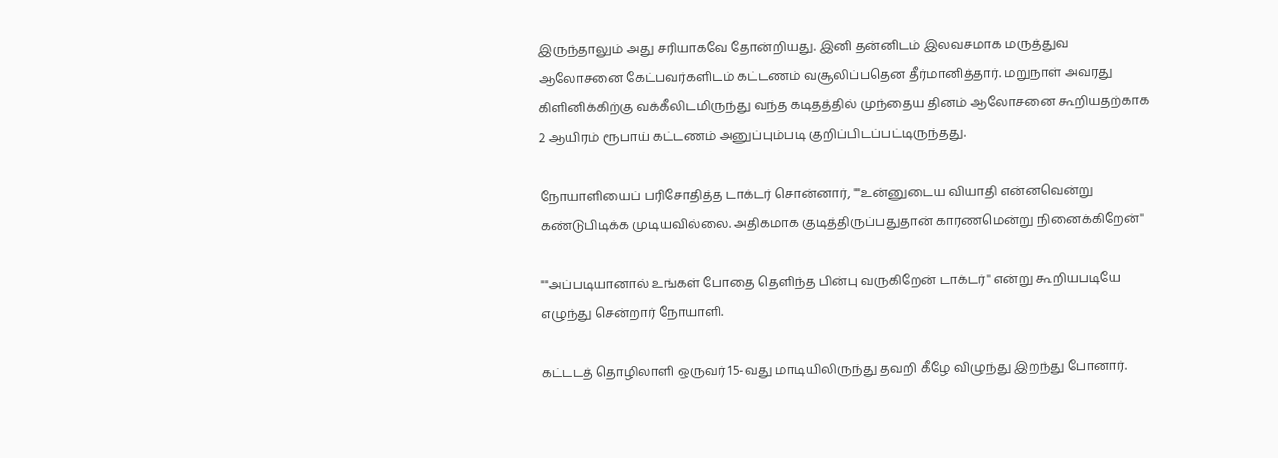இருந்தாலும் அது சரியாகவே தோன்றியது. இனி தன்னிடம் இலவசமாக மருத்துவ ஆலோசனை கேட்பவர்களிடம் கட்டணம் வசூலிப்பதென தீர்மானித்தார். மறுநாள் அவரது கிளினிக்கிற்கு வக்கீலிடமிருந்து வந்த கடிதத்தில் முந்தைய தினம் ஆலோசனை கூறியதற்காக 2 ஆயிரம் ரூபாய் கட்டணம் அனுப்பும்படி குறிப்பிடப்பட்டிருந்தது.

நோயாளியைப் பரிசோதித்த டாக்டர் சொன்னார், ""உன்னுடைய வியாதி என்னவென்று கண்டுபிடிக்க முடியவில்லை. அதிகமாக குடித்திருப்பதுதான் காரணமென்று நினைக்கிறேன்''

""அப்படியானால் உங்கள் போதை தெளிந்த பின்பு வருகிறேன் டாக்டர்'' என்று கூறியபடியே எழுந்து சென்றார் நோயாளி.

கட்டடத் தொழிலாளி ஒருவர் 15-வது மாடியிலிருந்து தவறி கீழே விழுந்து இறந்து போனார்.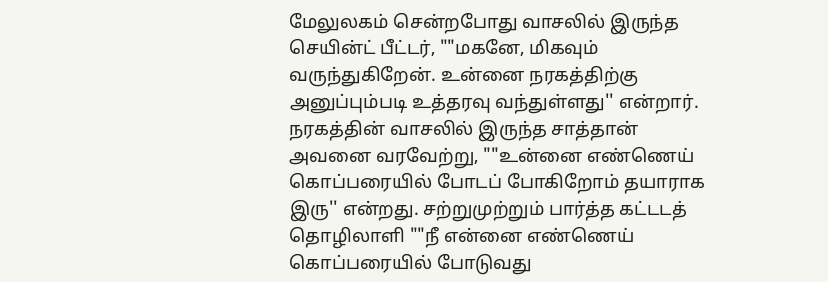மேலுலகம் சென்றபோது வாசலில் இருந்த செயின்ட் பீட்டர், ""மகனே, மிகவும் வருந்துகிறேன். உன்னை நரகத்திற்கு அனுப்பும்படி உத்தரவு வந்துள்ளது'' என்றார். நரகத்தின் வாசலில் இருந்த சாத்தான் அவனை வரவேற்று, ""உன்னை எண்ணெய் கொப்பரையில் போடப் போகிறோம் தயாராக இரு'' என்றது. சற்றுமுற்றும் பார்த்த கட்டடத் தொழிலாளி ""நீ என்னை எண்ணெய் கொப்பரையில் போடுவது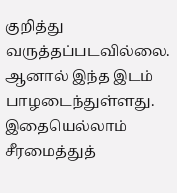குறித்து வருத்தப்படவில்லை. ஆனால் இந்த இடம் பாழடைந்துள்ளது. இதையெல்லாம் சீரமைத்துத்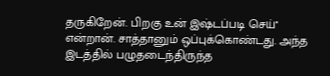தருகிறேன். பிறகு உன் இஷ்டப்படி செய்'' என்றான். சாத்தானும் ஒப்புக்கொண்டது. அந்த இடத்தில் பழுதடைந்திருந்த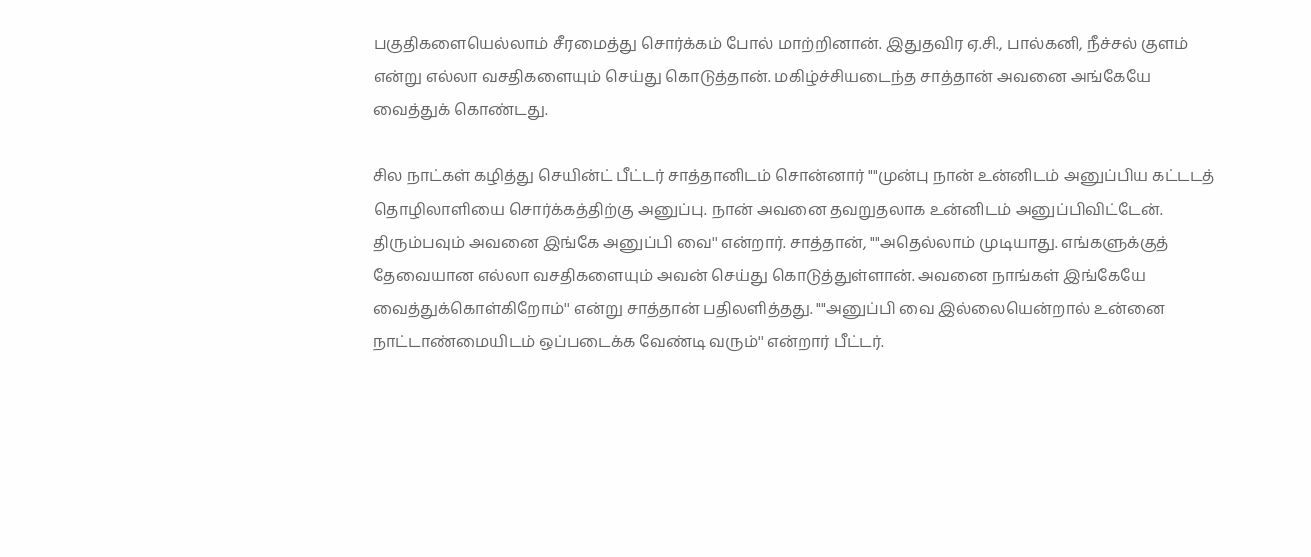பகுதிகளையெல்லாம் சீரமைத்து சொர்க்கம் போல் மாற்றினான். இதுதவிர ஏ.சி., பால்கனி, நீச்சல் குளம் என்று எல்லா வசதிகளையும் செய்து கொடுத்தான். மகிழ்ச்சியடைந்த சாத்தான் அவனை அங்கேயே வைத்துக் கொண்டது.

சில நாட்கள் கழித்து செயின்ட் பீட்டர் சாத்தானிடம் சொன்னார் ""முன்பு நான் உன்னிடம் அனுப்பிய கட்டடத் தொழிலாளியை சொர்க்கத்திற்கு அனுப்பு. நான் அவனை தவறுதலாக உன்னிடம் அனுப்பிவிட்டேன். திரும்பவும் அவனை இங்கே அனுப்பி வை'' என்றார். சாத்தான், ""அதெல்லாம் முடியாது. எங்களுக்குத் தேவையான எல்லா வசதிகளையும் அவன் செய்து கொடுத்துள்ளான். அவனை நாங்கள் இங்கேயே வைத்துக்கொள்கிறோம்'' என்று சாத்தான் பதிலளித்தது. ""அனுப்பி வை இல்லையென்றால் உன்னை நாட்டாண்மையிடம் ஒப்படைக்க வேண்டி வரும்'' என்றார் பீட்டர்.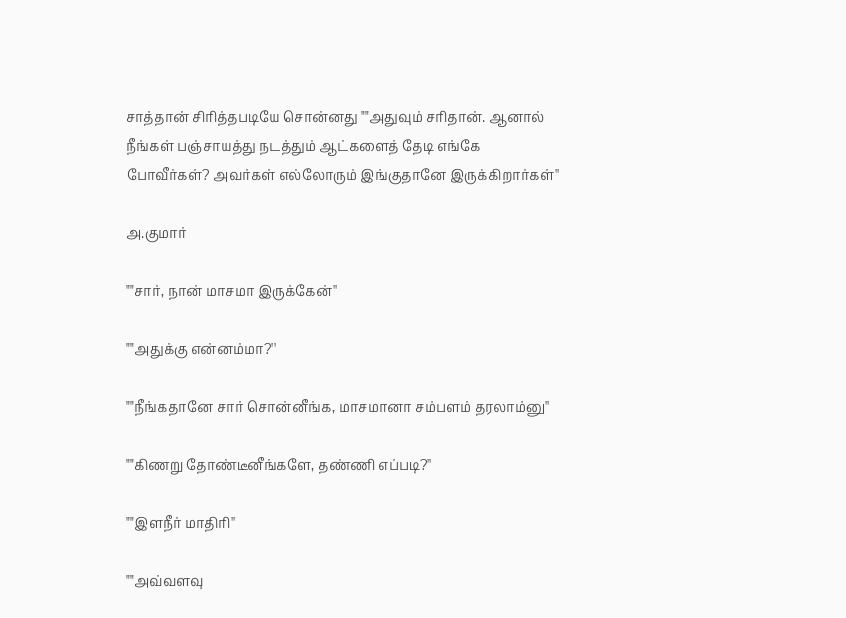சாத்தான் சிரித்தபடியே சொன்னது ""அதுவும் சரிதான். ஆனால் நீங்கள் பஞ்சாயத்து நடத்தும் ஆட்களைத் தேடி எங்கே போவீர்கள்? அவர்கள் எல்லோரும் இங்குதானே இருக்கிறார்கள்''

அ.குமார்

""சார், நான் மாசமா இருக்கேன்''

""அதுக்கு என்னம்மா?''

""நீங்கதானே சார் சொன்னீங்க, மாசமானா சம்பளம் தரலாம்னு''

""கிணறு தோண்டீனீங்களே, தண்ணி எப்படி?''

""இளநீர் மாதிரி''

""அவ்வளவு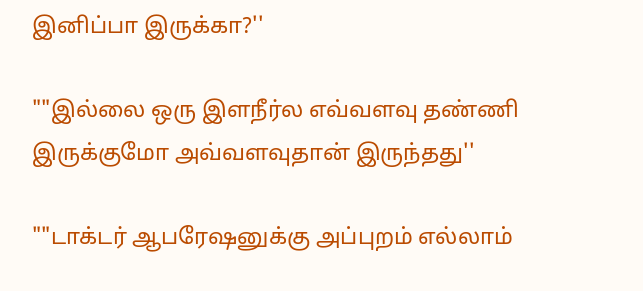இனிப்பா இருக்கா?''

""இல்லை ஒரு இளநீர்ல எவ்வளவு தண்ணி இருக்குமோ அவ்வளவுதான் இருந்தது''

""டாக்டர் ஆபரேஷனுக்கு அப்புறம் எல்லாம்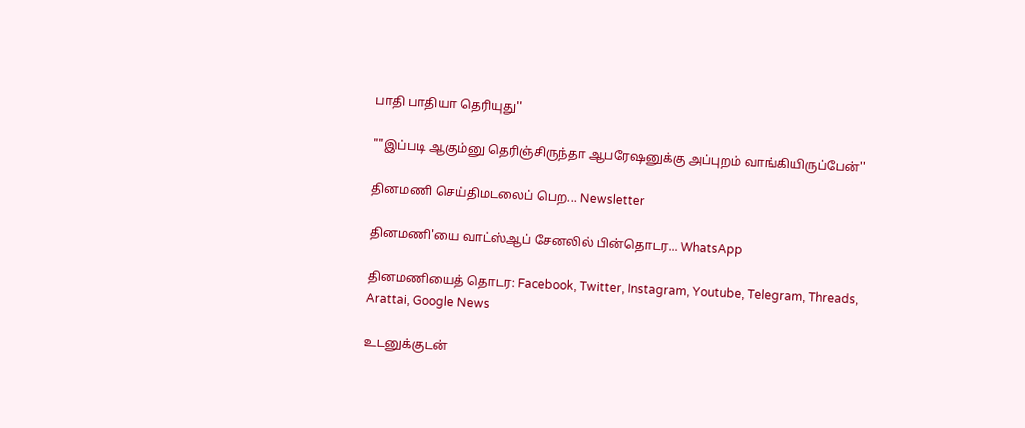பாதி பாதியா தெரியுது''

""இப்படி ஆகும்னு தெரிஞ்சிருந்தா ஆபரேஷனுக்கு அப்புறம் வாங்கியிருப்பேன்''

தினமணி செய்திமடலைப் பெற... Newsletter

தினமணி'யை வாட்ஸ்ஆப் சேனலில் பின்தொடர... WhatsApp

தினமணியைத் தொடர: Facebook, Twitter, Instagram, Youtube, Telegram, Threads, Arattai, Google News

உடனுக்குடன்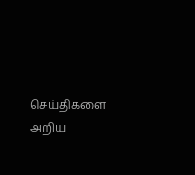செய்திகளை அறிய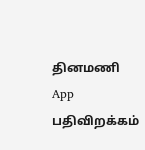தினமணி App பதிவிறக்கம்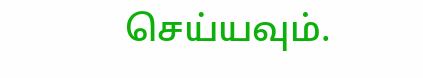செய்யவும்.